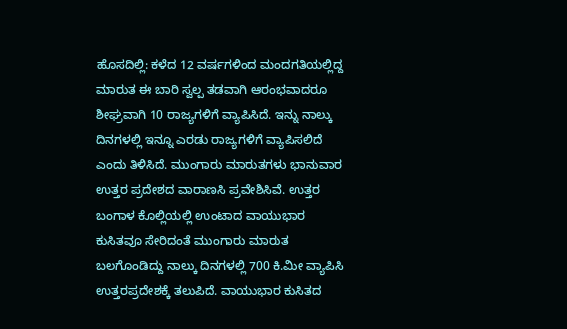ಹೊಸದಿಲ್ಲಿ: ಕಳೆದ 12 ವರ್ಷಗಳಿಂದ ಮಂದಗತಿಯಲ್ಲಿದ್ದ ಮಾರುತ ಈ ಬಾರಿ ಸ್ವಲ್ಪ ತಡವಾಗಿ ಆರಂಭವಾದರೂ ಶೀಘ್ರವಾಗಿ 10 ರಾಜ್ಯಗಳಿಗೆ ವ್ಯಾಪಿಸಿದೆ. ಇನ್ನು ನಾಲ್ಕು ದಿನಗಳಲ್ಲಿ ಇನ್ನೂ ಎರಡು ರಾಜ್ಯಗಳಿಗೆ ವ್ಯಾಪಿಸಲಿದೆ ಎಂದು ತಿಳಿಸಿದೆ. ಮುಂಗಾರು ಮಾರುತಗಳು ಭಾನುವಾರ ಉತ್ತರ ಪ್ರದೇಶದ ವಾರಾಣಸಿ ಪ್ರವೇಶಿಸಿವೆ. ಉತ್ತರ ಬಂಗಾಳ ಕೊಲ್ಲಿಯಲ್ಲಿ ಉಂಟಾದ ವಾಯುಭಾರ ಕುಸಿತವೂ ಸೇರಿದಂತೆ ಮುಂಗಾರು ಮಾರುತ ಬಲಗೊಂಡಿದ್ದು ನಾಲ್ಕು ದಿನಗಳಲ್ಲಿ 700 ಕಿ.ಮೀ ವ್ಯಾಪಿಸಿ ಉತ್ತರಪ್ರದೇಶಕ್ಕೆ ತಲುಪಿದೆ. ವಾಯುಭಾರ ಕುಸಿತದ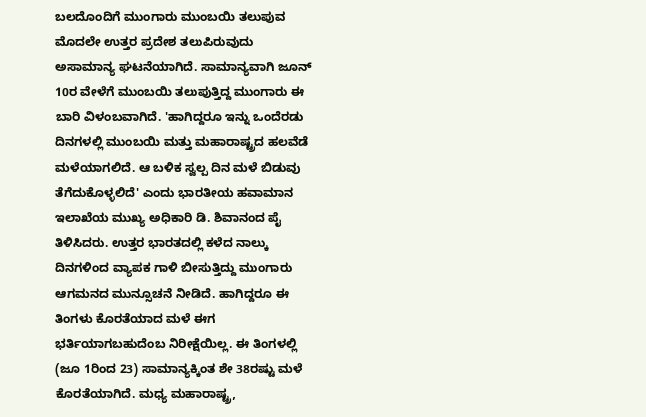ಬಲದೊಂದಿಗೆ ಮುಂಗಾರು ಮುಂಬಯಿ ತಲುಪುವ ಮೊದಲೇ ಉತ್ತರ ಪ್ರದೇಶ ತಲುಪಿರುವುದು ಅಸಾಮಾನ್ಯ ಘಟನೆಯಾಗಿದೆ. ಸಾಮಾನ್ಯವಾಗಿ ಜೂನ್ 10ರ ವೇಳೆಗೆ ಮುಂಬಯಿ ತಲುಪುತ್ತಿದ್ದ ಮುಂಗಾರು ಈ ಬಾರಿ ವಿಳಂಬವಾಗಿದೆ. 'ಹಾಗಿದ್ದರೂ ಇನ್ನು ಒಂದೆರಡು ದಿನಗಳಲ್ಲಿ ಮುಂಬಯಿ ಮತ್ತು ಮಹಾರಾಷ್ಟ್ರದ ಹಲವೆಡೆ ಮಳೆಯಾಗಲಿದೆ. ಆ ಬಳಿಕ ಸ್ವಲ್ಪ ದಿನ ಮಳೆ ಬಿಡುವು ತೆಗೆದುಕೊಳ್ಳಲಿದೆ' ಎಂದು ಭಾರತೀಯ ಹವಾಮಾನ ಇಲಾಖೆಯ ಮುಖ್ಯ ಅಧಿಕಾರಿ ಡಿ. ಶಿವಾನಂದ ಪೈ ತಿಳಿಸಿದರು. ಉತ್ತರ ಭಾರತದಲ್ಲಿ ಕಳೆದ ನಾಲ್ಕು ದಿನಗಳಿಂದ ವ್ಯಾಪಕ ಗಾಳಿ ಬೀಸುತ್ತಿದ್ದು ಮುಂಗಾರು ಆಗಮನದ ಮುನ್ಸೂಚನೆ ನೀಡಿದೆ. ಹಾಗಿದ್ದರೂ ಈ ತಿಂಗಳು ಕೊರತೆಯಾದ ಮಳೆ ಈಗ ಭರ್ತಿಯಾಗಬಹುದೆಂಬ ನಿರೀಕ್ಷೆಯಿಲ್ಲ. ಈ ತಿಂಗಳಲ್ಲಿ (ಜೂ 1ರಿಂದ 23) ಸಾಮಾನ್ಯಕ್ಕಿಂತ ಶೇ 38ರಷ್ಟು ಮಳೆ ಕೊರತೆಯಾಗಿದೆ. ಮಧ್ಯ ಮಹಾರಾಷ್ಟ್ರ,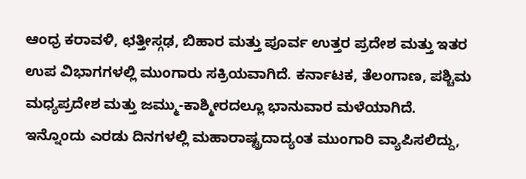ಆಂಧ್ರ ಕರಾವಳಿ, ಛತ್ತೀಸ್ಗಢ, ಬಿಹಾರ ಮತ್ತು ಪೂರ್ವ ಉತ್ತರ ಪ್ರದೇಶ ಮತ್ತು ಇತರ ಉಪ ವಿಭಾಗಗಳಲ್ಲಿ ಮುಂಗಾರು ಸಕ್ರಿಯವಾಗಿದೆ. ಕರ್ನಾಟಕ, ತೆಲಂಗಾಣ, ಪಶ್ಚಿಮ ಮಧ್ಯಪ್ರದೇಶ ಮತ್ತು ಜಮ್ಮು-ಕಾಶ್ಮೀರದಲ್ಲೂ ಭಾನುವಾರ ಮಳೆಯಾಗಿದೆ. ಇನ್ನೊಂದು ಎರಡು ದಿನಗಳಲ್ಲಿ ಮಹಾರಾಷ್ಟ್ರದಾದ್ಯಂತ ಮುಂಗಾರಿ ವ್ಯಾಪಿಸಲಿದ್ದು,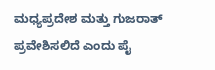ಮಧ್ಯಪ್ರದೇಶ ಮತ್ತು ಗುಜರಾತ್ ಪ್ರವೇಶಿಸಲಿದೆ ಎಂದು ಪೈ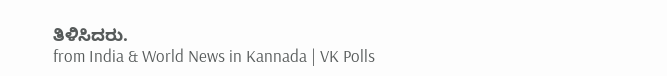ತಿಳಿಸಿದರು.
from India & World News in Kannada | VK Polls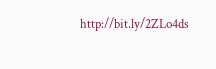http://bit.ly/2ZLo4ds